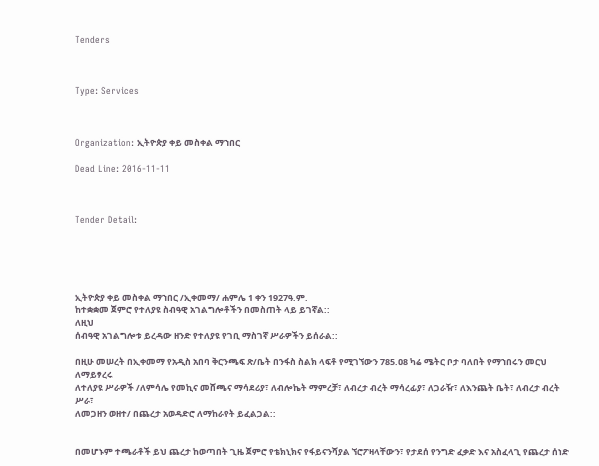Tenders



Type: Services



Organization: ኢትዮጵያ ቀይ መስቀል ማኀበር

Dead Line: 2016-11-11



Tender Detail:





ኢትዮጵያ ቀይ መስቀል ማኀበር /ኢቀመማ/ ሐምሌ 1 ቀን 1927ዓ.ም.
ከተቋቋመ ጀምሮ የተለያዩ ስብዓዊ አገልግሎቶችን በመስጠት ላይ ይገኛል::
ለዚህ
ሰብዓዊ አገልግሎቱ ይረዳው ዘንድ የተለያዩ የገቢ ማስገኛ ሥራዎችን ይሰራል::

በዚሁ መሠረት በኢቀመማ የአዲስ አበባ ቅርንጫፍ ጽ/ቤት በንፋስ ስልክ ላፍቶ የሚገኘውን 785.ዐ8 ካሬ ሜትር ቦታ ባለበት የማኀበሩን መርህ ለማይፃረሩ
ለተለያዩ ሥራዎች /ለምሳሌ የመኪና መሸጫና ማሳደሪያ፣ ለብሎኬት ማምረቻ፣ ለብረታ ብረት ማሳረፊያ፣ ለጋራዥ፣ ለእንጨት ቤት፣ ለብረታ ብረት ሥራ፣
ለመጋዘን ወዘተ/ በጨረታ አወዳድሮ ለማከራየት ይፈልጋል::


በመሆኑም ተጫራቶች ይህ ጨረታ ከወጣበት ጊዜ ጀምሮ የቴክኒክና የፋይናንሻያል ኘሮፖዛላቸውን፣ የታደሰ የንግድ ፈቃድ እና አስፈላጊ የጨረታ ሰነድ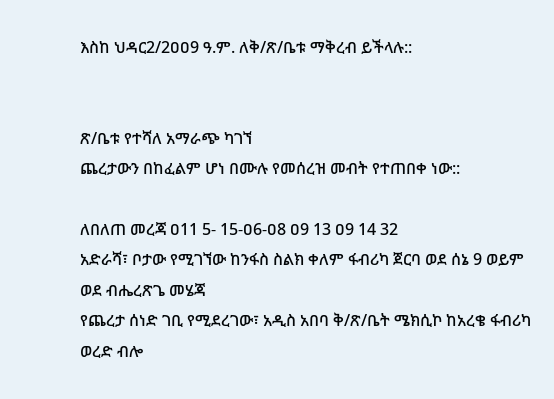እስከ ህዳር2/2ዐዐ9 ዓ.ም. ለቅ/ጽ/ቤቱ ማቅረብ ይችላሉ::


ጽ/ቤቱ የተሻለ አማራጭ ካገኘ
ጨረታውን በከፈልም ሆነ በሙሉ የመሰረዝ መብት የተጠበቀ ነው::

ለበለጠ መረጃ ዐ11 5- 15-ዐ6-ዐ8 ዐ9 13 ዐ9 14 32
አድራሻ፣ ቦታው የሚገኘው ከንፋስ ስልክ ቀለም ፋብሪካ ጀርባ ወደ ሰኔ 9 ወይም ወደ ብሔረጽጌ መሄጃ
የጨረታ ሰነድ ገቢ የሚደረገው፣ አዲስ አበባ ቅ/ጽ/ቤት ሜክሲኮ ከአረቄ ፋብሪካ ወረድ ብሎ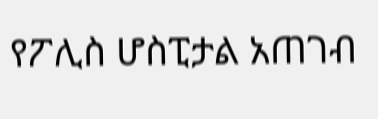የፖሊስ ሆስፒታል አጠገብ